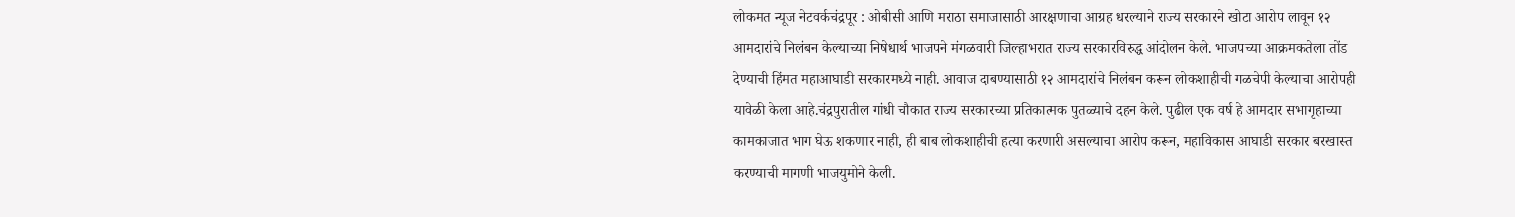लोकमत न्यूज नेटवर्कचंद्रपूर : ओबीसी आणि मराठा समाजासाठी आरक्षणाचा आग्रह धरल्याने राज्य सरकारने खोटा आरोप लावून १२ आमदारांचे निलंबन केल्याच्या निषेधार्थ भाजपने मंगळवारी जिल्हाभरात राज्य सरकारविरुद्ध आंदोलन केले. भाजपच्या आक्रमकतेला तोंड देण्याची हिंमत महाआघाडी सरकारमध्ये नाही. आवाज दाबण्यासाठी १२ आमदारांचे निलंबन करून लोकशाहीची गळचेपी केल्याचा आरोपही यावेळी केला आहे.चंद्रपुरातील गांधी चौकात राज्य सरकारच्या प्रतिकात्मक पुतळ्याचे दहन केले. पुढील एक वर्ष हे आमदार सभागृहाच्या कामकाजात भाग घेऊ शकणार नाही, ही बाब लोकशाहीची हत्या करणारी असल्याचा आरोप करून, महाविकास आघाडी सरकार बरखास्त करण्याची मागणी भाजयुमोने केली.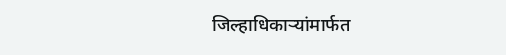जिल्हाधिकाऱ्यांमार्फत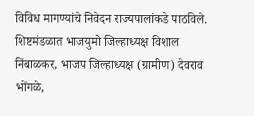विविध मागण्यांचे निवेदन राज्यपालांकडे पाठविले. शिष्टमंडळात भाजयुमो जिल्हाध्यक्ष विशाल निंबाळकर, भाजप जिल्हाध्यक्ष (ग्रामीण) देवराव भोंगळे,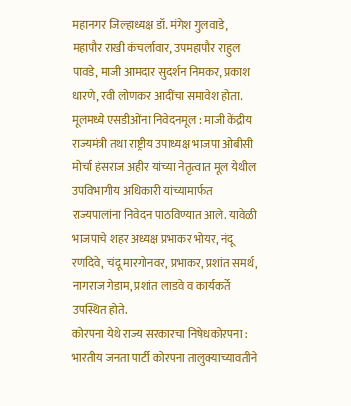महानगर जिल्हाध्यक्ष डॉ. मंगेश गुलवाडे, महापौर राखी कंचर्लावार, उपमहापौर राहुल पावडे, माजी आमदार सुदर्शन निमकर, प्रकाश धारणे, रवी लोणकर आदींचा समावेश होता.
मूलमध्ये एसडीओंना निवेदनमूल : माजी केंद्रीय राज्यमंत्री तथा राष्ट्रीय उपाध्यक्ष भाजपा ओबीसी मोर्चा हंसराज अहीर यांच्या नेतृत्वात मूल येथील उपविभागीय अधिकारी यांच्यामार्फत राज्यपालांना निवेदन पाठविण्यात आले. यावेळी भाजपाचे शहर अध्यक्ष प्रभाकर भोयर, नंदू रणदिवे, चंदू मारगोनवर, प्रभाकर, प्रशांत समर्थ, नागराज गेडाम, प्रशांत लाडवे व कार्यकर्ते उपस्थित होते.
कोरपना येथे राज्य सरकारचा निषेधकोरपना : भारतीय जनता पार्टी कोरपना तालुक्याच्यावतीने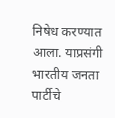निषेध करण्यात आला. याप्रसंगी भारतीय जनता पार्टीचे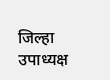जिल्हा उपाध्यक्ष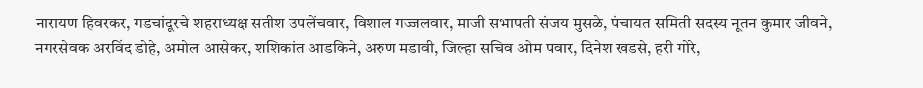नारायण हिवरकर, गडचांदूरचे शहराध्यक्ष सतीश उपलेंचवार, विशाल गज्जलवार, माजी सभापती संजय मुसळे, पंचायत समिती सदस्य नूतन कुमार जीवने, नगरसेवक अरविंद डोहे, अमोल आसेकर, शशिकांत आडकिने, अरुण मडावी, जिल्हा सचिव ओम पवार, दिनेश खडसे, हरी गोरे,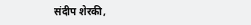संदीप शेरकी,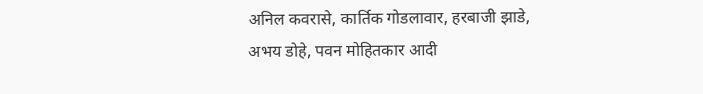अनिल कवरासे, कार्तिक गोडलावार, हरबाजी झाडे, अभय डोहे, पवन मोहितकार आदी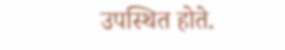उपस्थित होते.